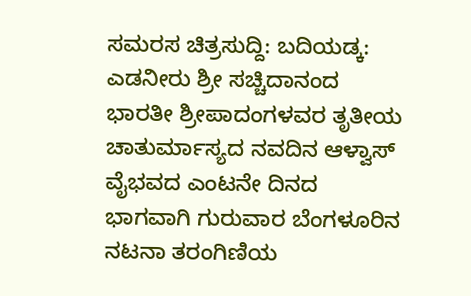ಸಮರಸ ಚಿತ್ರಸುದ್ದಿ: ಬದಿಯಡ್ಕ: ಎಡನೀರು ಶ್ರೀ ಸಚ್ಚಿದಾನಂದ ಭಾರತೀ ಶ್ರೀಪಾದಂಗಳವರ ತೃತೀಯ ಚಾತುರ್ಮಾಸ್ಯದ ನವದಿನ ಆಳ್ವಾಸ್ ವೈಭವದ ಎಂಟನೇ ದಿನದ ಭಾಗವಾಗಿ ಗುರುವಾರ ಬೆಂಗಳೂರಿನ ನಟನಾ ತರಂಗಿಣಿಯ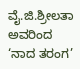ವೈ.ಜಿ.ಶ್ರೀಲತಾ ಅವರಿಂದ ‘ನಾದ ತರಂಗ’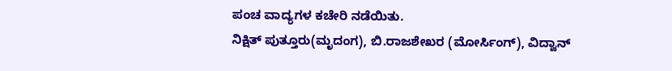ಪಂಚ ವಾದ್ಯಗಳ ಕಚೇರಿ ನಡೆಯಿತು.
ನಿಕ್ಷಿತ್ ಪುತ್ತೂರು(ಮೃದಂಗ), ಬಿ.ರಾಜಶೇಖರ (ಮೋರ್ಸಿಂಗ್), ವಿದ್ವಾನ್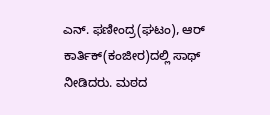ಎನ್. ಫಣೀಂದ್ರ(ಘಟಂ), ಆರ್ ಕಾರ್ತಿಕ್(ಕಂಜೀರ)ದಲ್ಲಿ ಸಾಥ್ ನೀಡಿದರು. ಮಠದ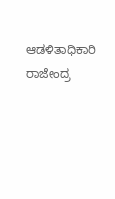ಆಡಳಿತಾಧಿಕಾರಿ ರಾಜೇಂದ್ರ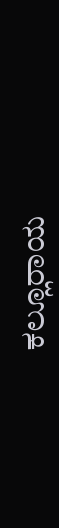ಕಲ್ಲೂರಾಯ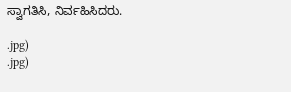ಸ್ವಾಗತಿಸಿ, ನಿರ್ವಹಿಸಿದರು.

.jpg)
.jpg)